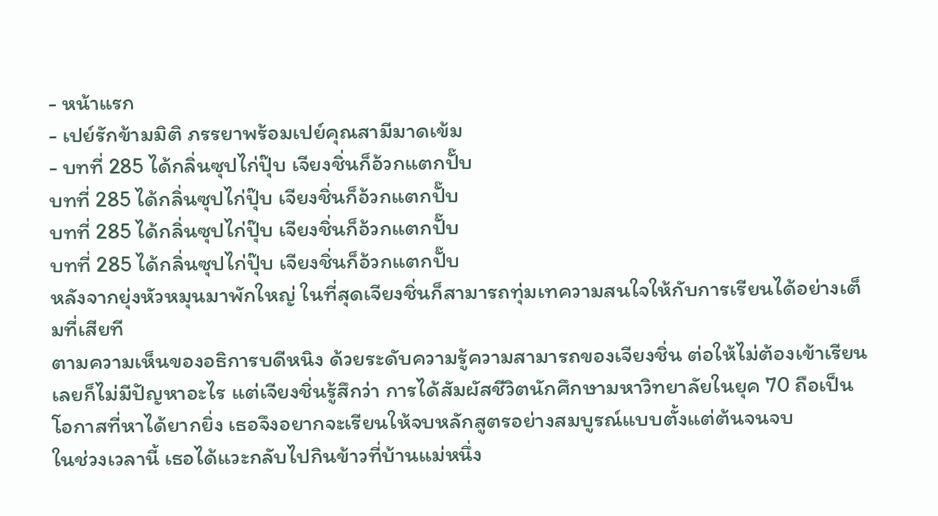- หน้าแรก
- เปย์รักข้ามมิติ ภรรยาพร้อมเปย์คุณสามีมาดเข้ม
- บทที่ 285 ได้กลิ่นซุปไก่ปุ๊บ เจียงชิ่นก็อ้วกแตกปั๊บ
บทที่ 285 ได้กลิ่นซุปไก่ปุ๊บ เจียงชิ่นก็อ้วกแตกปั๊บ
บทที่ 285 ได้กลิ่นซุปไก่ปุ๊บ เจียงชิ่นก็อ้วกแตกปั๊บ
บทที่ 285 ได้กลิ่นซุปไก่ปุ๊บ เจียงชิ่นก็อ้วกแตกปั๊บ
หลังจากยุ่งหัวหมุนมาพักใหญ่ ในที่สุดเจียงชิ่นก็สามารถทุ่มเทความสนใจให้กับการเรียนได้อย่างเต็มที่เสียที
ตามความเห็นของอธิการบดีหนิง ด้วยระดับความรู้ความสามารถของเจียงชิ่น ต่อให้ไม่ต้องเข้าเรียนเลยก็ไม่มีปัญหาอะไร แต่เจียงชิ่นรู้สึกว่า การได้สัมผัสชีวิตนักศึกษามหาวิทยาลัยในยุค 70 ถือเป็นโอกาสที่หาได้ยากยิ่ง เธอจึงอยากจะเรียนให้จบหลักสูตรอย่างสมบูรณ์แบบตั้งแต่ต้นจนจบ
ในช่วงเวลานี้ เธอได้แวะกลับไปกินข้าวที่บ้านแม่หนึ่ง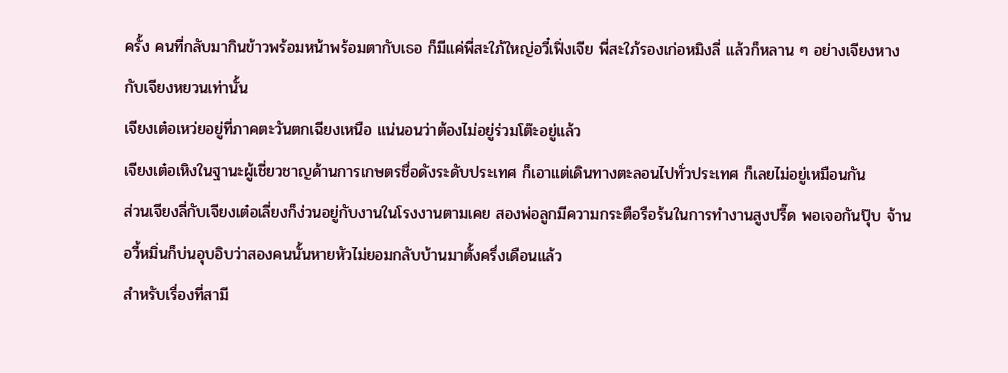ครั้ง คนที่กลับมากินข้าวพร้อมหน้าพร้อมตากับเธอ ก็มีแค่พี่สะใภ้ใหญ่อวี๋เฟิ่งเจีย พี่สะใภ้รองเก่อหมิงลี่ แล้วก็หลาน ๆ อย่างเจียงหางกับเจียงหยวนเท่านั้น
เจียงเต๋อเหว่ยอยู่ที่ภาคตะวันตกเฉียงเหนือ แน่นอนว่าต้องไม่อยู่ร่วมโต๊ะอยู่แล้ว
เจียงเต๋อเหิงในฐานะผู้เชี่ยวชาญด้านการเกษตรชื่อดังระดับประเทศ ก็เอาแต่เดินทางตะลอนไปทั่วประเทศ ก็เลยไม่อยู่เหมือนกัน
ส่วนเจียงลี่กับเจียงเต๋อเลี่ยงก็ง่วนอยู่กับงานในโรงงานตามเคย สองพ่อลูกมีความกระตือรือร้นในการทำงานสูงปรี๊ด พอเจอกันปุ๊บ จ้านอวี้หมิ่นก็บ่นอุบอิบว่าสองคนนั้นหายหัวไม่ยอมกลับบ้านมาตั้งครึ่งเดือนแล้ว
สำหรับเรื่องที่สามี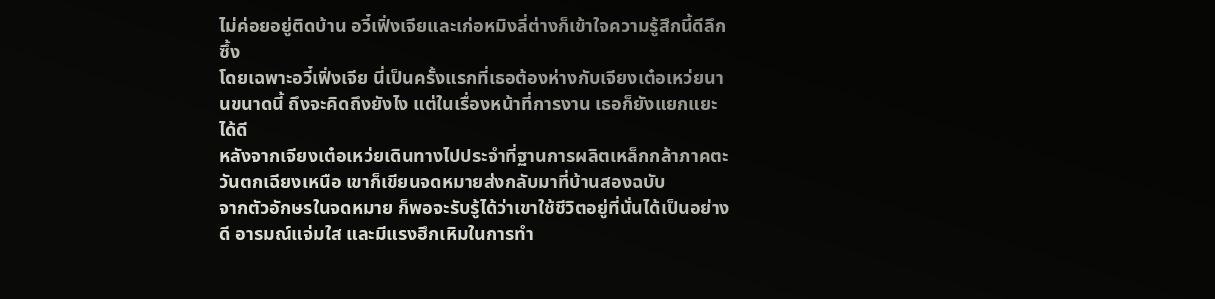ไม่ค่อยอยู่ติดบ้าน อวี๋เฟิ่งเจียและเก่อหมิงลี่ต่างก็เข้าใจความรู้สึกนี้ดีลึกซึ้ง
โดยเฉพาะอวี๋เฟิ่งเจีย นี่เป็นครั้งแรกที่เธอต้องห่างกับเจียงเต๋อเหว่ยนานขนาดนี้ ถึงจะคิดถึงยังไง แต่ในเรื่องหน้าที่การงาน เธอก็ยังแยกแยะได้ดี
หลังจากเจียงเต๋อเหว่ยเดินทางไปประจำที่ฐานการผลิตเหล็กกล้าภาคตะวันตกเฉียงเหนือ เขาก็เขียนจดหมายส่งกลับมาที่บ้านสองฉบับ
จากตัวอักษรในจดหมาย ก็พอจะรับรู้ได้ว่าเขาใช้ชีวิตอยู่ที่นั่นได้เป็นอย่างดี อารมณ์แจ่มใส และมีแรงฮึกเหิมในการทำ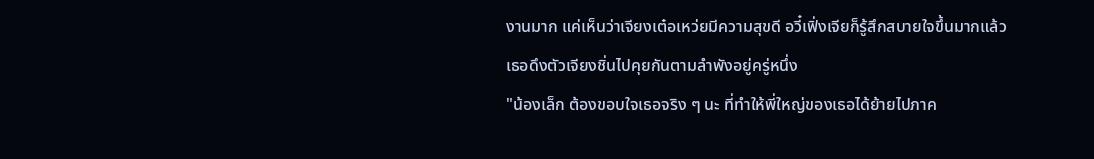งานมาก แค่เห็นว่าเจียงเต๋อเหว่ยมีความสุขดี อวี๋เฟิ่งเจียก็รู้สึกสบายใจขึ้นมากแล้ว
เธอดึงตัวเจียงชิ่นไปคุยกันตามลำพังอยู่ครู่หนึ่ง
"น้องเล็ก ต้องขอบใจเธอจริง ๆ นะ ที่ทำให้พี่ใหญ่ของเธอได้ย้ายไปภาค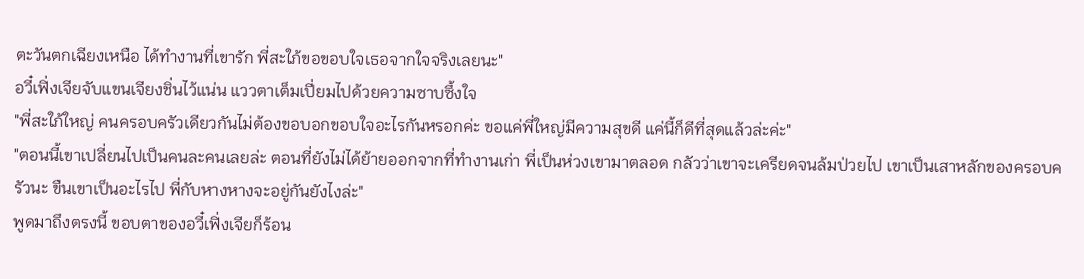ตะวันตกเฉียงเหนือ ได้ทำงานที่เขารัก พี่สะใภ้ขอขอบใจเธอจากใจจริงเลยนะ"
อวี๋เฟิ่งเจียจับแขนเจียงชิ่นไว้แน่น แววตาเต็มเปี่ยมไปด้วยความซาบซึ้งใจ
"พี่สะใภ้ใหญ่ คนครอบครัวเดียวกันไม่ต้องขอบอกขอบใจอะไรกันหรอกค่ะ ขอแค่พี่ใหญ่มีความสุขดี แค่นี้ก็ดีที่สุดแล้วล่ะค่ะ"
"ตอนนี้เขาเปลี่ยนไปเป็นคนละคนเลยล่ะ ตอนที่ยังไม่ได้ย้ายออกจากที่ทำงานเก่า พี่เป็นห่วงเขามาตลอด กลัวว่าเขาจะเครียดจนล้มป่วยไป เขาเป็นเสาหลักของครอบครัวนะ ขืนเขาเป็นอะไรไป พี่กับหางหางจะอยู่กันยังไงล่ะ"
พูดมาถึงตรงนี้ ขอบตาของอวี๋เฟิ่งเจียก็ร้อน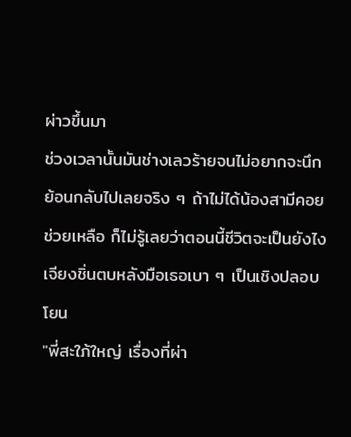ผ่าวขึ้นมา
ช่วงเวลานั้นมันช่างเลวร้ายจนไม่อยากจะนึกย้อนกลับไปเลยจริง ๆ ถ้าไม่ได้น้องสามีคอยช่วยเหลือ ก็ไม่รู้เลยว่าตอนนี้ชีวิตจะเป็นยังไง
เจียงชิ่นตบหลังมือเธอเบา ๆ เป็นเชิงปลอบโยน
"พี่สะใภ้ใหญ่ เรื่องที่ผ่า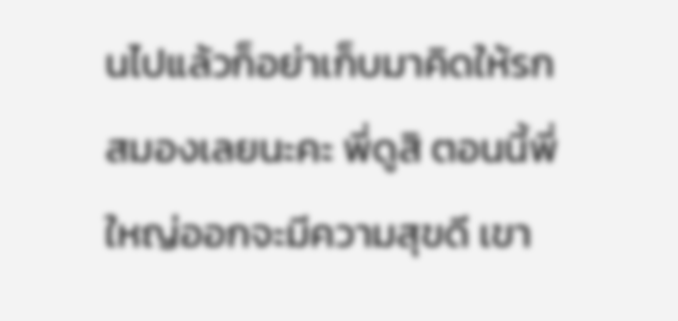นไปแล้วก็อย่าเก็บมาคิดให้รกสมองเลยนะคะ พี่ดูสิ ตอนนี้พี่ใหญ่ออกจะมีความสุขดี เขา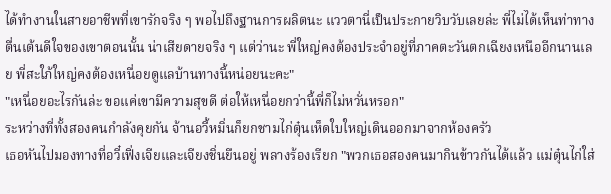ได้ทำงานในสายอาชีพที่เขารักจริง ๆ พอไปถึงฐานการผลิตนะ แววตานี่เป็นประกายวิบวับเลยล่ะ พี่ไม่ได้เห็นท่าทางตื่นเต้นดีใจของเขาตอนนั้น น่าเสียดายจริง ๆ แต่ว่านะ พี่ใหญ่คงต้องประจำอยู่ที่ภาคตะวันตกเฉียงเหนืออีกนานเลย พี่สะใภ้ใหญ่คงต้องเหนื่อยดูแลบ้านทางนี้หน่อยนะคะ"
"เหนื่อยอะไรกันล่ะ ขอแค่เขามีความสุขดี ต่อให้เหนื่อยกว่านี้พี่ก็ไม่หวั่นหรอก"
ระหว่างที่ทั้งสองคนกำลังคุยกัน จ้านอวี้หมิ่นก็ยกชามไก่ตุ๋นเห็ดใบใหญ่เดินออกมาจากห้องครัว
เธอหันไปมองทางที่อวี๋เฟิ่งเจียและเจียงชิ่นยืนอยู่ พลางร้องเรียก "พวกเธอสองคนมากินข้าวกันได้แล้ว แม่ตุ๋นไก่ใส่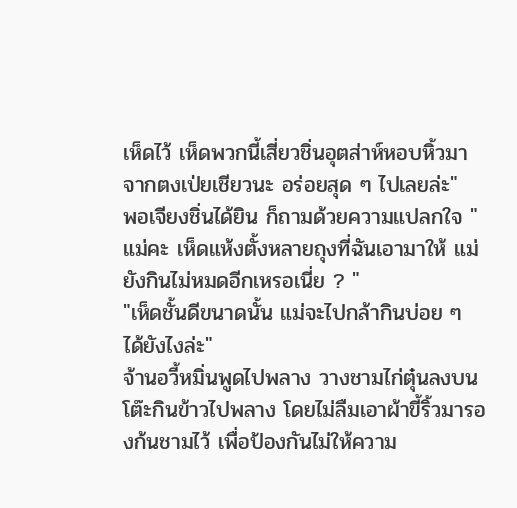เห็ดไว้ เห็ดพวกนี้เสี่ยวชิ่นอุตส่าห์หอบหิ้วมาจากตงเป่ยเชียวนะ อร่อยสุด ๆ ไปเลยล่ะ"
พอเจียงชิ่นได้ยิน ก็ถามด้วยความแปลกใจ "แม่คะ เห็ดแห้งตั้งหลายถุงที่ฉันเอามาให้ แม่ยังกินไม่หมดอีกเหรอเนี่ย ? "
"เห็ดชั้นดีขนาดนั้น แม่จะไปกล้ากินบ่อย ๆ ได้ยังไงล่ะ"
จ้านอวี้หมิ่นพูดไปพลาง วางชามไก่ตุ๋นลงบนโต๊ะกินข้าวไปพลาง โดยไม่ลืมเอาผ้าขี้ริ้วมารองก้นชามไว้ เพื่อป้องกันไม่ให้ความ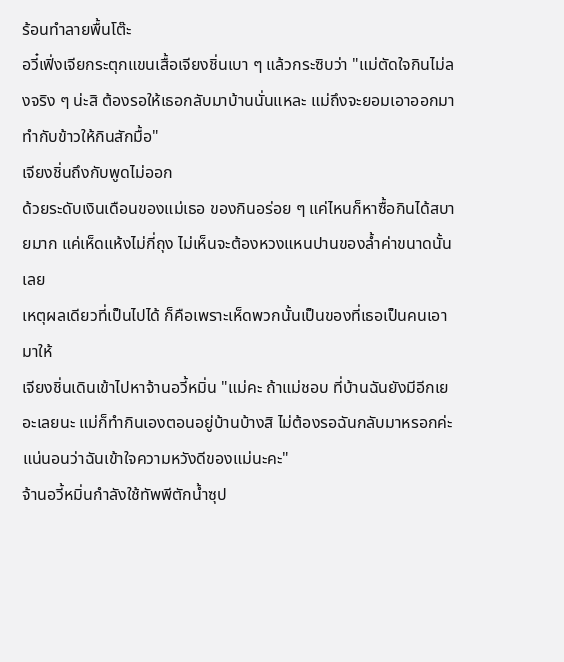ร้อนทำลายพื้นโต๊ะ
อวี๋เฟิ่งเจียกระตุกแขนเสื้อเจียงชิ่นเบา ๆ แล้วกระซิบว่า "แม่ตัดใจกินไม่ลงจริง ๆ น่ะสิ ต้องรอให้เธอกลับมาบ้านนั่นแหละ แม่ถึงจะยอมเอาออกมาทำกับข้าวให้กินสักมื้อ"
เจียงชิ่นถึงกับพูดไม่ออก
ด้วยระดับเงินเดือนของแม่เธอ ของกินอร่อย ๆ แค่ไหนก็หาซื้อกินได้สบายมาก แค่เห็ดแห้งไม่กี่ถุง ไม่เห็นจะต้องหวงแหนปานของล้ำค่าขนาดนั้นเลย
เหตุผลเดียวที่เป็นไปได้ ก็คือเพราะเห็ดพวกนั้นเป็นของที่เธอเป็นคนเอามาให้
เจียงชิ่นเดินเข้าไปหาจ้านอวี้หมิ่น "แม่คะ ถ้าแม่ชอบ ที่บ้านฉันยังมีอีกเยอะเลยนะ แม่ก็ทำกินเองตอนอยู่บ้านบ้างสิ ไม่ต้องรอฉันกลับมาหรอกค่ะ แน่นอนว่าฉันเข้าใจความหวังดีของแม่นะคะ"
จ้านอวี้หมิ่นกำลังใช้ทัพพีตักน้ำซุป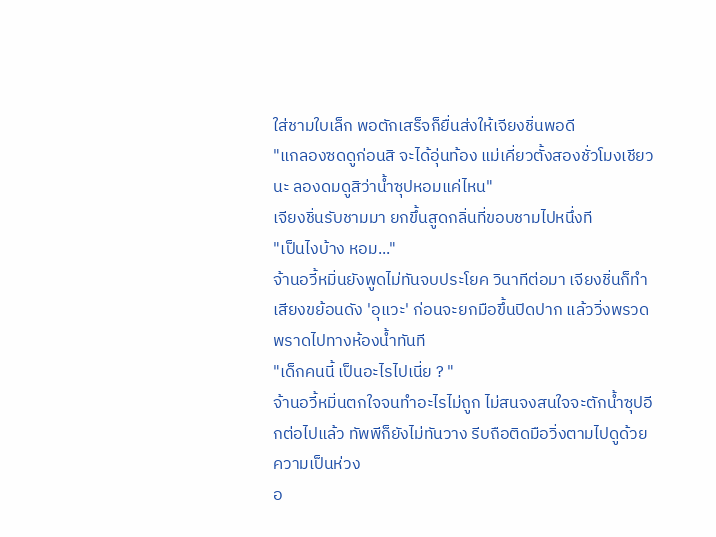ใส่ชามใบเล็ก พอตักเสร็จก็ยื่นส่งให้เจียงชิ่นพอดี
"แกลองซดดูก่อนสิ จะได้อุ่นท้อง แม่เคี่ยวตั้งสองชั่วโมงเชียวนะ ลองดมดูสิว่าน้ำซุปหอมแค่ไหน"
เจียงชิ่นรับชามมา ยกขึ้นสูดกลิ่นที่ขอบชามไปหนึ่งที
"เป็นไงบ้าง หอม..."
จ้านอวี้หมิ่นยังพูดไม่ทันจบประโยค วินาทีต่อมา เจียงชิ่นก็ทำเสียงขย้อนดัง 'อุแวะ' ก่อนจะยกมือขึ้นปิดปาก แล้ววิ่งพรวดพราดไปทางห้องน้ำทันที
"เด็กคนนี้ เป็นอะไรไปเนี่ย ? "
จ้านอวี้หมิ่นตกใจจนทำอะไรไม่ถูก ไม่สนจงสนใจจะตักน้ำซุปอีกต่อไปแล้ว ทัพพีก็ยังไม่ทันวาง รีบถือติดมือวิ่งตามไปดูด้วยความเป็นห่วง
อ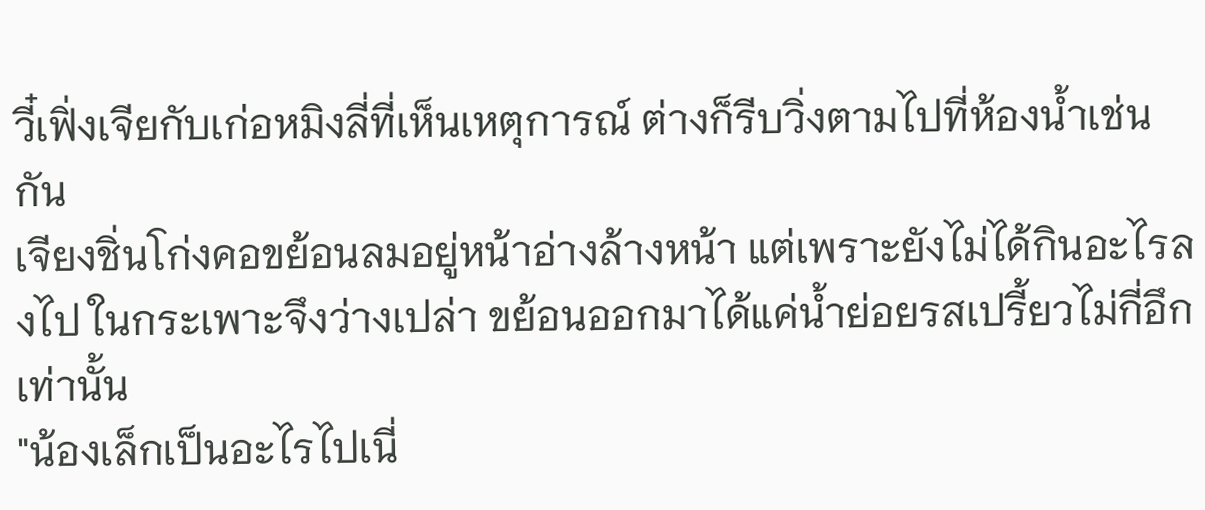วี๋เฟิ่งเจียกับเก่อหมิงลี่ที่เห็นเหตุการณ์ ต่างก็รีบวิ่งตามไปที่ห้องน้ำเช่นกัน
เจียงชิ่นโก่งคอขย้อนลมอยู่หน้าอ่างล้างหน้า แต่เพราะยังไม่ได้กินอะไรลงไป ในกระเพาะจึงว่างเปล่า ขย้อนออกมาได้แค่น้ำย่อยรสเปรี้ยวไม่กี่อึกเท่านั้น
"น้องเล็กเป็นอะไรไปเนี่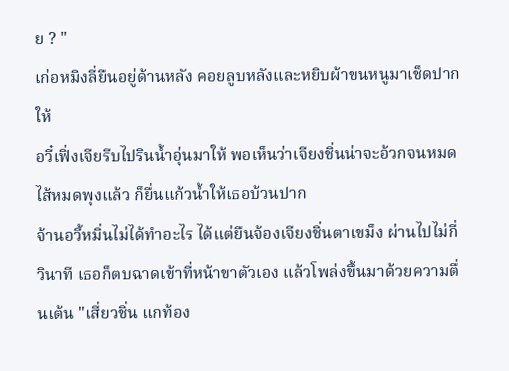ย ? "
เก่อหมิงลี่ยืนอยู่ด้านหลัง คอยลูบหลังและหยิบผ้าขนหนูมาเช็ดปากให้
อวี๋เฟิ่งเจียรีบไปรินน้ำอุ่นมาให้ พอเห็นว่าเจียงชิ่นน่าจะอ้วกจนหมดไส้หมดพุงแล้ว ก็ยื่นแก้วน้ำให้เธอบ้วนปาก
จ้านอวี้หมิ่นไม่ได้ทำอะไร ได้แต่ยืนจ้องเจียงชิ่นตาเขม็ง ผ่านไปไม่กี่วินาที เธอก็ตบฉาดเข้าที่หน้าขาตัวเอง แล้วโพล่งขึ้นมาด้วยความตื่นเต้น "เสี่ยวชิ่น แกท้อง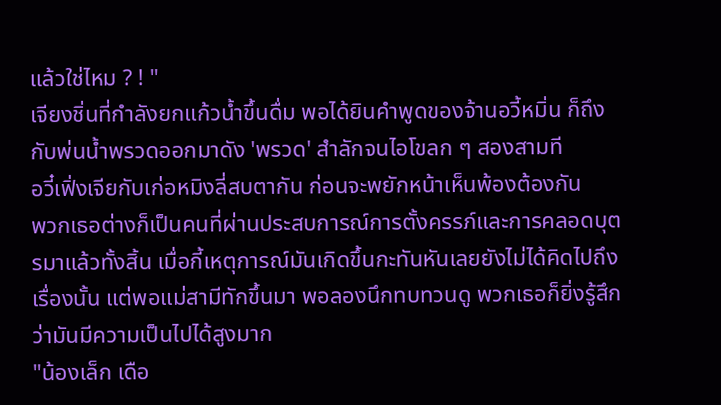แล้วใช่ไหม ? ! "
เจียงชิ่นที่กำลังยกแก้วน้ำขึ้นดื่ม พอได้ยินคำพูดของจ้านอวี้หมิ่น ก็ถึงกับพ่นน้ำพรวดออกมาดัง 'พรวด' สำลักจนไอโขลก ๆ สองสามที
อวี๋เฟิ่งเจียกับเก่อหมิงลี่สบตากัน ก่อนจะพยักหน้าเห็นพ้องต้องกัน
พวกเธอต่างก็เป็นคนที่ผ่านประสบการณ์การตั้งครรภ์และการคลอดบุตรมาแล้วทั้งสิ้น เมื่อกี้เหตุการณ์มันเกิดขึ้นกะทันหันเลยยังไม่ได้คิดไปถึงเรื่องนั้น แต่พอแม่สามีทักขึ้นมา พอลองนึกทบทวนดู พวกเธอก็ยิ่งรู้สึกว่ามันมีความเป็นไปได้สูงมาก
"น้องเล็ก เดือ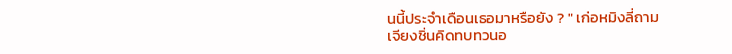นนี้ประจำเดือนเธอมาหรือยัง ? " เก่อหมิงลี่ถาม
เจียงชิ่นคิดทบทวนอ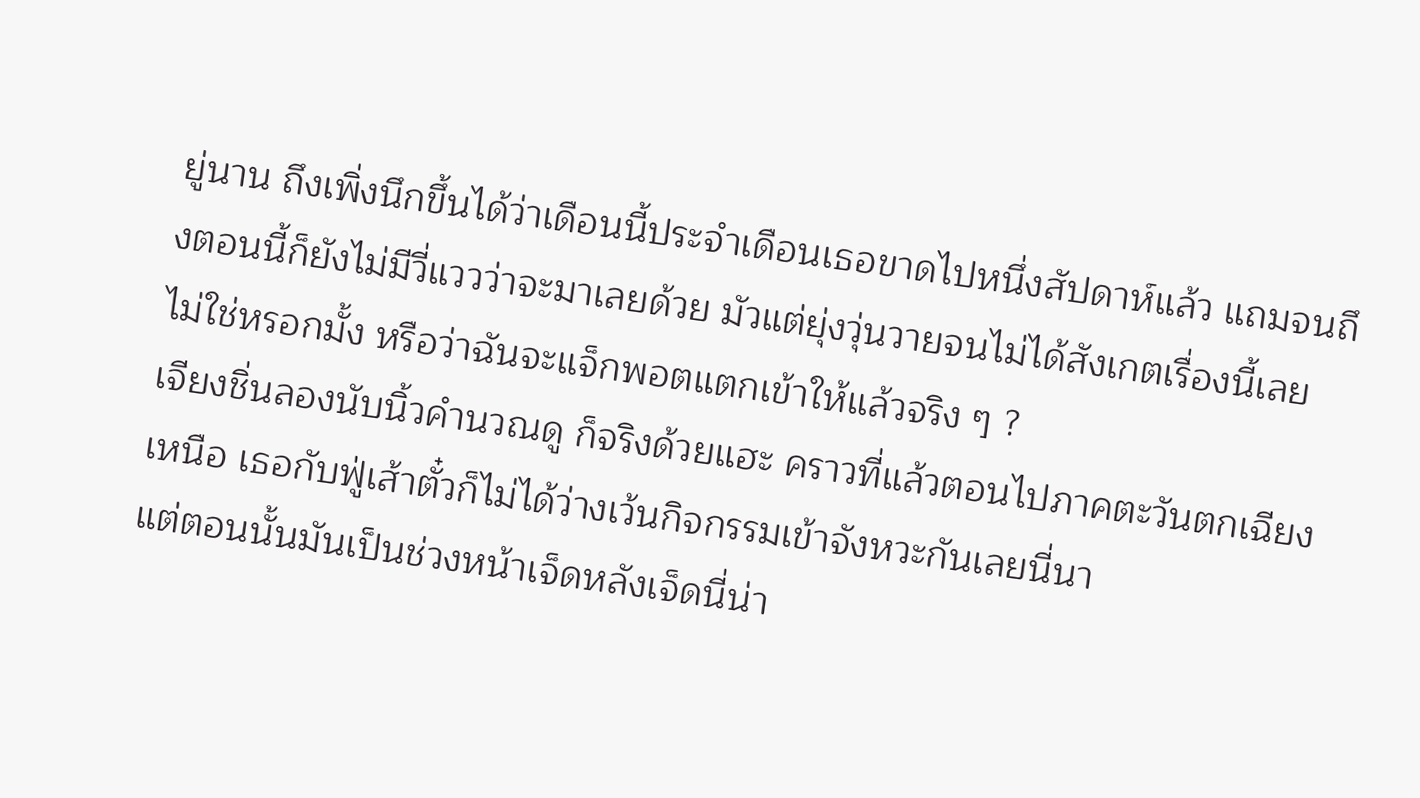ยู่นาน ถึงเพิ่งนึกขึ้นได้ว่าเดือนนี้ประจำเดือนเธอขาดไปหนึ่งสัปดาห์แล้ว แถมจนถึงตอนนี้ก็ยังไม่มีวี่แววว่าจะมาเลยด้วย มัวแต่ยุ่งวุ่นวายจนไม่ได้สังเกตเรื่องนี้เลย
ไม่ใช่หรอกมั้ง หรือว่าฉันจะแจ็กพอตแตกเข้าให้แล้วจริง ๆ ?
เจียงชิ่นลองนับนิ้วคำนวณดู ก็จริงด้วยแฮะ คราวที่แล้วตอนไปภาคตะวันตกเฉียงเหนือ เธอกับฟู่เส้าตั๋วก็ไม่ได้ว่างเว้นกิจกรรมเข้าจังหวะกันเลยนี่นา
แต่ตอนนั้นมันเป็นช่วงหน้าเจ็ดหลังเจ็ดนี่น่า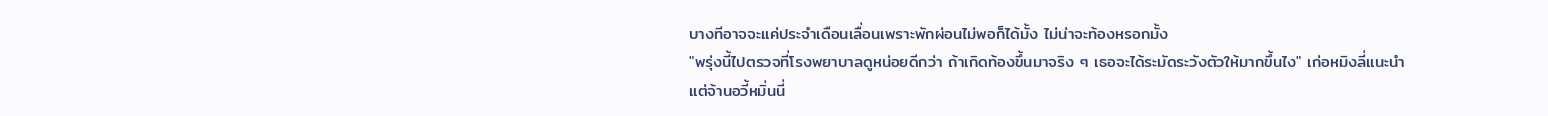บางทีอาจจะแค่ประจำเดือนเลื่อนเพราะพักผ่อนไม่พอก็ได้มั้ง ไม่น่าจะท้องหรอกมั้ง
"พรุ่งนี้ไปตรวจที่โรงพยาบาลดูหน่อยดีกว่า ถ้าเกิดท้องขึ้นมาจริง ๆ เธอจะได้ระมัดระวังตัวให้มากขึ้นไง" เก่อหมิงลี่แนะนำ
แต่จ้านอวี้หมิ่นนี่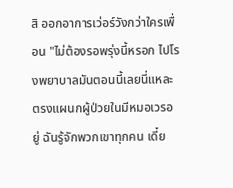สิ ออกอาการเว่อร์วังกว่าใครเพื่อน "ไม่ต้องรอพรุ่งนี้หรอก ไปโรงพยาบาลมันตอนนี้เลยนี่แหละ ตรงแผนกผู้ป่วยในมีหมอเวรอยู่ ฉันรู้จักพวกเขาทุกคน เดี๋ย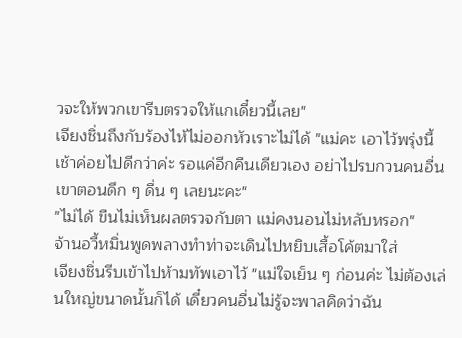วจะให้พวกเขารีบตรวจให้แกเดี๋ยวนี้เลย"
เจียงชิ่นถึงกับร้องไห้ไม่ออกหัวเราะไม่ได้ "แม่คะ เอาไว้พรุ่งนี้เช้าค่อยไปดีกว่าค่ะ รอแค่อีกคืนเดียวเอง อย่าไปรบกวนคนอื่นเขาตอนดึก ๆ ดื่น ๆ เลยนะคะ"
"ไม่ได้ ขืนไม่เห็นผลตรวจกับตา แม่คงนอนไม่หลับหรอก"
จ้านอวี้หมิ่นพูดพลางทำท่าจะเดินไปหยิบเสื้อโค้ตมาใส่
เจียงชิ่นรีบเข้าไปห้ามทัพเอาไว้ "แม่ใจเย็น ๆ ก่อนค่ะ ไม่ต้องเล่นใหญ่ขนาดนั้นก็ได้ เดี๋ยวคนอื่นไม่รู้จะพาลคิดว่าฉัน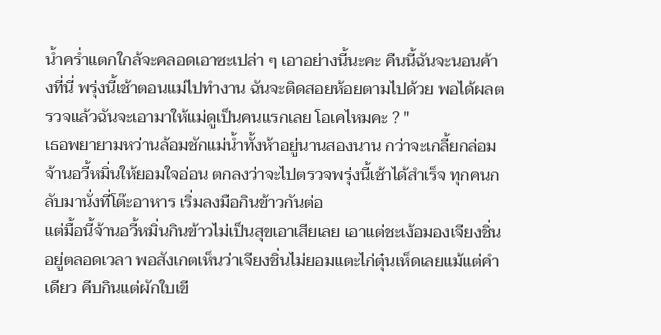น้ำคร่ำแตกใกล้จะคลอดเอาซะเปล่า ๆ เอาอย่างนี้นะคะ คืนนี้ฉันจะนอนค้างที่นี่ พรุ่งนี้เช้าตอนแม่ไปทำงาน ฉันจะติดสอยห้อยตามไปด้วย พอได้ผลตรวจแล้วฉันจะเอามาให้แม่ดูเป็นคนแรกเลย โอเคไหมคะ ? "
เธอพยายามหว่านล้อมชักแม่น้ำทั้งห้าอยู่นานสองนาน กว่าจะเกลี้ยกล่อมจ้านอวี้หมิ่นให้ยอมใจอ่อน ตกลงว่าจะไปตรวจพรุ่งนี้เช้าได้สำเร็จ ทุกคนกลับมานั่งที่โต๊ะอาหาร เริ่มลงมือกินข้าวกันต่อ
แต่มื้อนี้จ้านอวี้หมิ่นกินข้าวไม่เป็นสุขเอาเสียเลย เอาแต่ชะเง้อมองเจียงชิ่นอยู่ตลอดเวลา พอสังเกตเห็นว่าเจียงชิ่นไม่ยอมแตะไก่ตุ๋นเห็ดเลยแม้แต่คำเดียว คีบกินแต่ผักใบเขี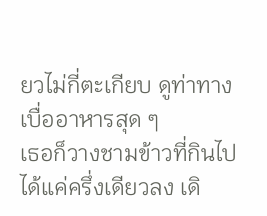ยวไม่กี่ตะเกียบ ดูท่าทางเบื่ออาหารสุด ๆ
เธอก็วางชามข้าวที่กินไปได้แค่ครึ่งเดียวลง เดิ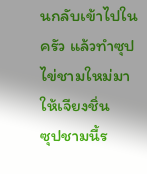นกลับเข้าไปในครัว แล้วทำซุปไข่ชามใหม่มาให้เจียงชิ่น
ซุปชามนี้ร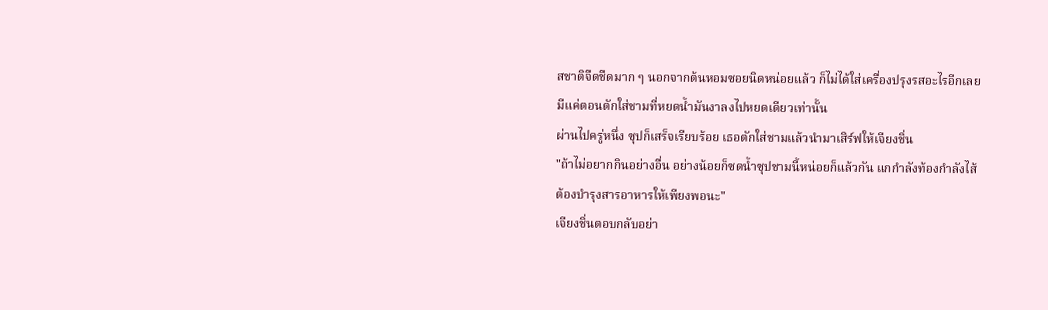สชาติจืดชืดมาก ๆ นอกจากต้นหอมซอยนิดหน่อยแล้ว ก็ไม่ได้ใส่เครื่องปรุงรสอะไรอีกเลย มีแค่ตอนตักใส่ชามที่หยดน้ำมันงาลงไปหยดเดียวเท่านั้น
ผ่านไปครู่หนึ่ง ซุปก็เสร็จเรียบร้อย เธอตักใส่ชามแล้วนำมาเสิร์ฟให้เจียงชิ่น
"ถ้าไม่อยากกินอย่างอื่น อย่างน้อยก็ซดน้ำซุปชามนี้หน่อยก็แล้วกัน แกกำลังท้องกำลังไส้ ต้องบำรุงสารอาหารให้เพียงพอนะ"
เจียงชิ่นตอบกลับอย่า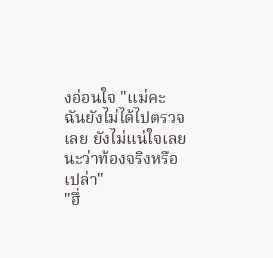งอ่อนใจ "แม่คะ ฉันยังไม่ได้ไปตรวจเลย ยังไม่แน่ใจเลยนะว่าท้องจริงหรือเปล่า"
"ฮึ่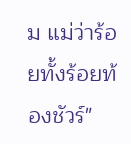ม แม่ว่าร้อยทั้งร้อยท้องชัวร์"